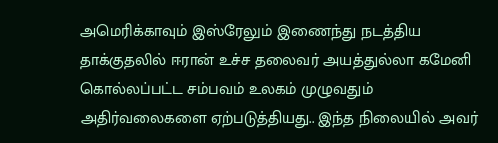அமெரிக்காவும் இஸ்ரேலும் இணைந்து நடத்திய தாக்குதலில் ஈரான் உச்ச தலைவர் அயத்துல்லா கமேனி கொல்லப்பட்ட சம்பவம் உலகம் முழுவதும் அதிர்வலைகளை ஏற்படுத்தியது.. இந்த நிலையில் அவர்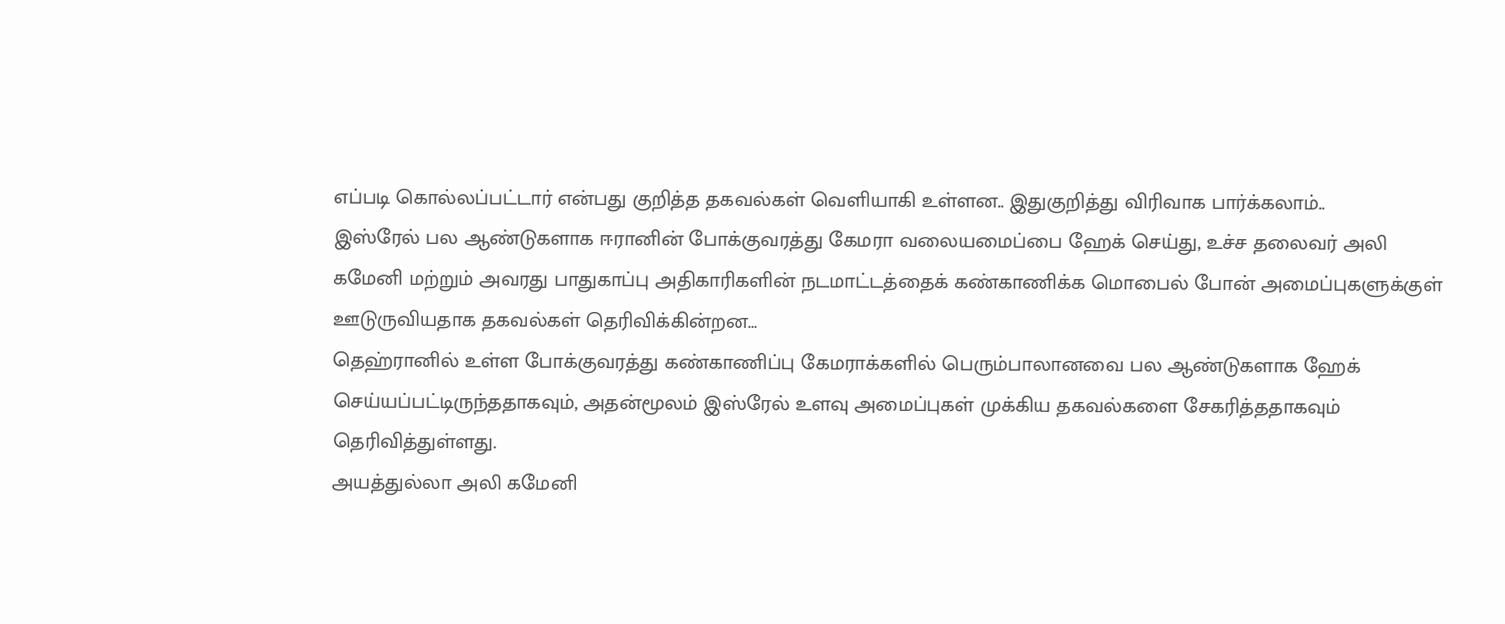எப்படி கொல்லப்பட்டார் என்பது குறித்த தகவல்கள் வெளியாகி உள்ளன.. இதுகுறித்து விரிவாக பார்க்கலாம்..
இஸ்ரேல் பல ஆண்டுகளாக ஈரானின் போக்குவரத்து கேமரா வலையமைப்பை ஹேக் செய்து, உச்ச தலைவர் அலி கமேனி மற்றும் அவரது பாதுகாப்பு அதிகாரிகளின் நடமாட்டத்தைக் கண்காணிக்க மொபைல் போன் அமைப்புகளுக்குள் ஊடுருவியதாக தகவல்கள் தெரிவிக்கின்றன…
தெஹ்ரானில் உள்ள போக்குவரத்து கண்காணிப்பு கேமராக்களில் பெரும்பாலானவை பல ஆண்டுகளாக ஹேக் செய்யப்பட்டிருந்ததாகவும், அதன்மூலம் இஸ்ரேல் உளவு அமைப்புகள் முக்கிய தகவல்களை சேகரித்ததாகவும் தெரிவித்துள்ளது.
அயத்துல்லா அலி கமேனி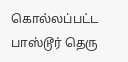கொல்லப்பட்ட பாஸ்டூர் தெரு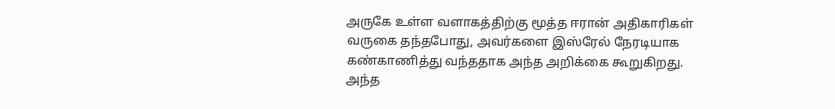அருகே உள்ள வளாகத்திற்கு மூத்த ஈரான் அதிகாரிகள் வருகை தந்தபோது, அவர்களை இஸ்ரேல் நேரடியாக கண்காணித்து வந்ததாக அந்த அறிக்கை கூறுகிறது.
அந்த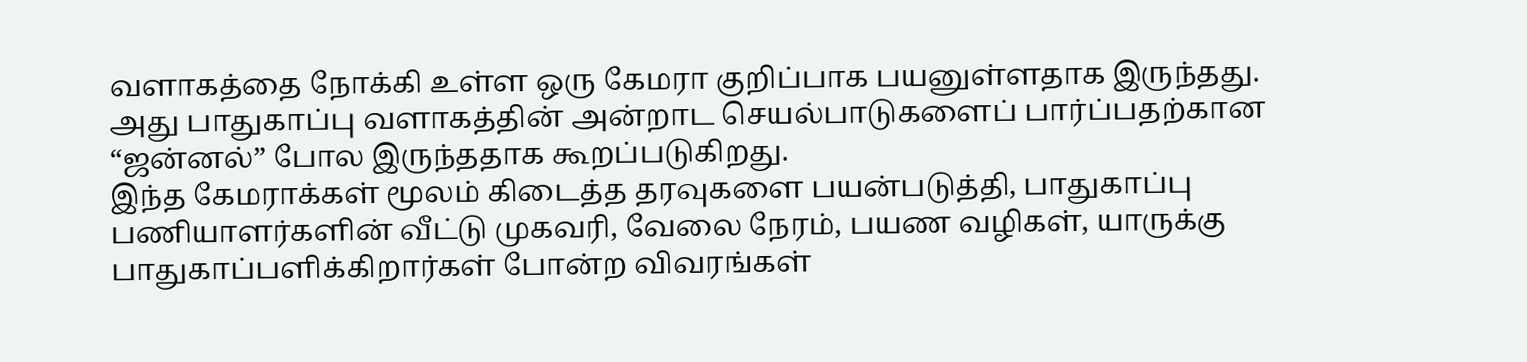வளாகத்தை நோக்கி உள்ள ஒரு கேமரா குறிப்பாக பயனுள்ளதாக இருந்தது. அது பாதுகாப்பு வளாகத்தின் அன்றாட செயல்பாடுகளைப் பார்ப்பதற்கான “ஜன்னல்” போல இருந்ததாக கூறப்படுகிறது.
இந்த கேமராக்கள் மூலம் கிடைத்த தரவுகளை பயன்படுத்தி, பாதுகாப்பு பணியாளர்களின் வீட்டு முகவரி, வேலை நேரம், பயண வழிகள், யாருக்கு பாதுகாப்பளிக்கிறார்கள் போன்ற விவரங்கள்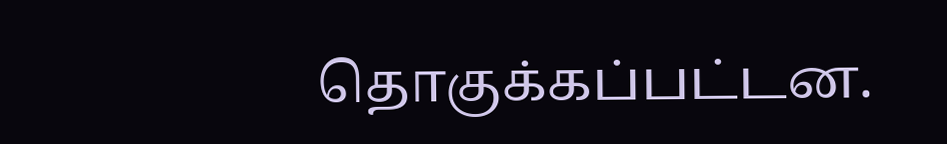தொகுக்கப்பட்டன.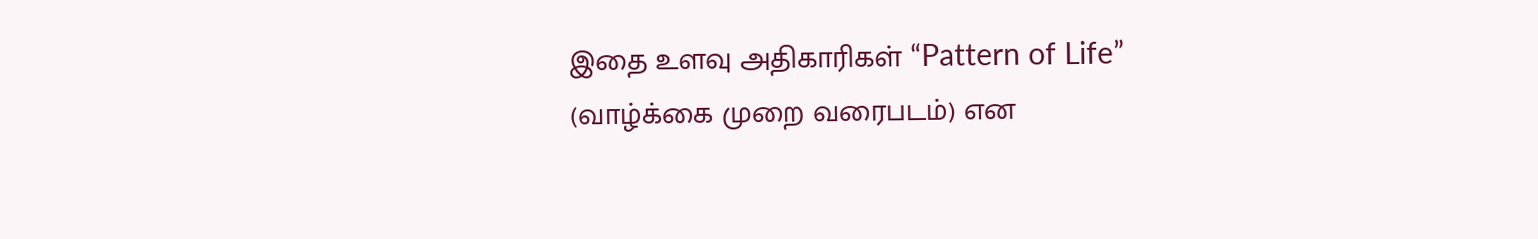இதை உளவு அதிகாரிகள் “Pattern of Life” (வாழ்க்கை முறை வரைபடம்) என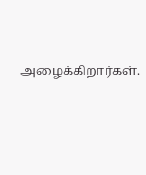அழைக்கிறார்கள்.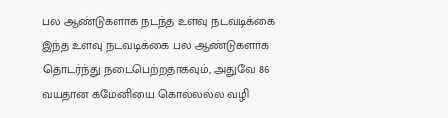பல ஆண்டுகளாக நடந்த உளவு நடவடிக்கை
இந்த உளவு நடவடிக்கை பல ஆண்டுகளாக தொடர்ந்து நடைபெற்றதாகவும், அதுவே 86 வயதான கமேனியை கொல்லல்ல வழி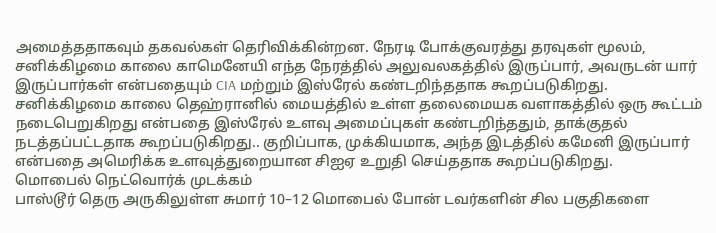அமைத்ததாகவும் தகவல்கள் தெரிவிக்கின்றன. நேரடி போக்குவரத்து தரவுகள் மூலம், சனிக்கிழமை காலை காமெனேயி எந்த நேரத்தில் அலுவலகத்தில் இருப்பார், அவருடன் யார் இருப்பார்கள் என்பதையும் CIA மற்றும் இஸ்ரேல் கண்டறிந்ததாக கூறப்படுகிறது.
சனிக்கிழமை காலை தெஹ்ரானில் மையத்தில் உள்ள தலைமையக வளாகத்தில் ஒரு கூட்டம் நடைபெறுகிறது என்பதை இஸ்ரேல் உளவு அமைப்புகள் கண்டறிந்ததும், தாக்குதல் நடத்தப்பட்டதாக கூறப்படுகிறது.. குறிப்பாக, முக்கியமாக, அந்த இடத்தில் கமேனி இருப்பார் என்பதை அமெரிக்க உளவுத்துறையான சிஐஏ உறுதி செய்ததாக கூறப்படுகிறது.
மொபைல் நெட்வொர்க் முடக்கம்
பாஸ்டூர் தெரு அருகிலுள்ள சுமார் 10–12 மொபைல் போன் டவர்களின் சில பகுதிகளை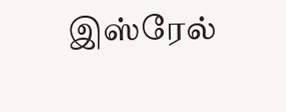இஸ்ரேல்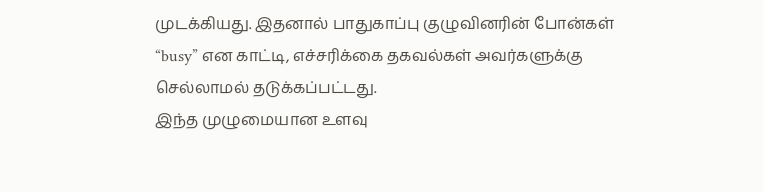முடக்கியது. இதனால் பாதுகாப்பு குழுவினரின் போன்கள் “busy” என காட்டி, எச்சரிக்கை தகவல்கள் அவர்களுக்கு செல்லாமல் தடுக்கப்பட்டது.
இந்த முழுமையான உளவு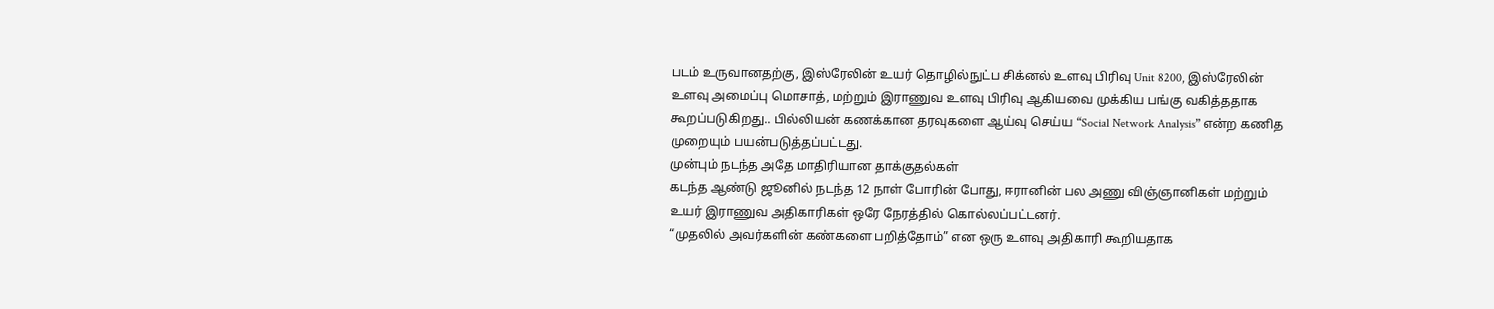படம் உருவானதற்கு, இஸ்ரேலின் உயர் தொழில்நுட்ப சிக்னல் உளவு பிரிவு Unit 8200, இஸ்ரேலின் உளவு அமைப்பு மொசாத், மற்றும் இராணுவ உளவு பிரிவு ஆகியவை முக்கிய பங்கு வகித்ததாக கூறப்படுகிறது.. பில்லியன் கணக்கான தரவுகளை ஆய்வு செய்ய “Social Network Analysis” என்ற கணித முறையும் பயன்படுத்தப்பட்டது.
முன்பும் நடந்த அதே மாதிரியான தாக்குதல்கள்
கடந்த ஆண்டு ஜூனில் நடந்த 12 நாள் போரின் போது, ஈரானின் பல அணு விஞ்ஞானிகள் மற்றும் உயர் இராணுவ அதிகாரிகள் ஒரே நேரத்தில் கொல்லப்பட்டனர்.
“முதலில் அவர்களின் கண்களை பறித்தோம்” என ஒரு உளவு அதிகாரி கூறியதாக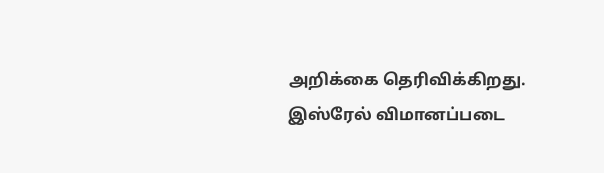அறிக்கை தெரிவிக்கிறது.
இஸ்ரேல் விமானப்படை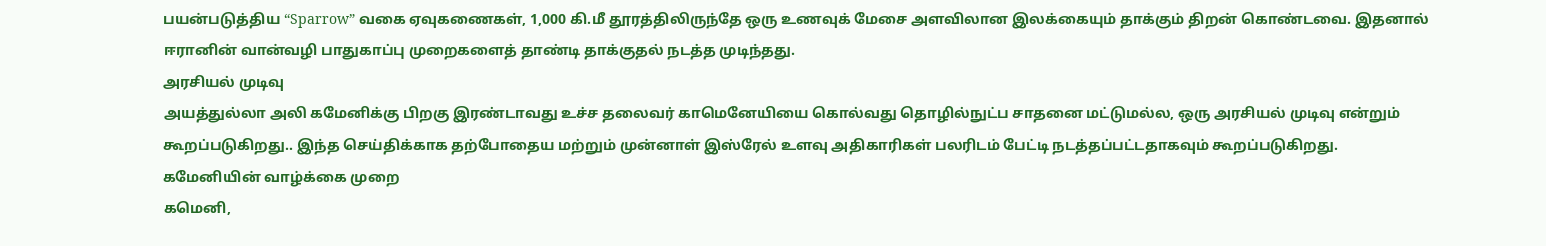பயன்படுத்திய “Sparrow” வகை ஏவுகணைகள், 1,000 கி.மீ தூரத்திலிருந்தே ஒரு உணவுக் மேசை அளவிலான இலக்கையும் தாக்கும் திறன் கொண்டவை. இதனால் ஈரானின் வான்வழி பாதுகாப்பு முறைகளைத் தாண்டி தாக்குதல் நடத்த முடிந்தது.
அரசியல் முடிவு
அயத்துல்லா அலி கமேனிக்கு பிறகு இரண்டாவது உச்ச தலைவர் காமெனேயியை கொல்வது தொழில்நுட்ப சாதனை மட்டுமல்ல, ஒரு அரசியல் முடிவு என்றும் கூறப்படுகிறது.. இந்த செய்திக்காக தற்போதைய மற்றும் முன்னாள் இஸ்ரேல் உளவு அதிகாரிகள் பலரிடம் பேட்டி நடத்தப்பட்டதாகவும் கூறப்படுகிறது.
கமேனியின் வாழ்க்கை முறை
கமெனி,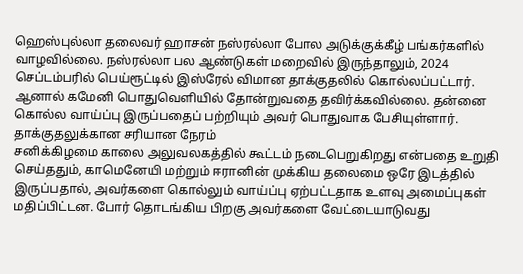ஹெஸ்புல்லா தலைவர் ஹாசன் நஸ்ரல்லா போல அடுக்குக்கீழ் பங்கர்களில் வாழவில்லை. நஸ்ரல்லா பல ஆண்டுகள் மறைவில் இருந்தாலும், 2024 செப்டம்பரில் பெய்ரூட்டில் இஸ்ரேல் விமான தாக்குதலில் கொல்லப்பட்டார். ஆனால் கமேனி பொதுவெளியில் தோன்றுவதை தவிர்க்கவில்லை. தன்னை கொல்ல வாய்ப்பு இருப்பதைப் பற்றியும் அவர் பொதுவாக பேசியுள்ளார்.
தாக்குதலுக்கான சரியான நேரம்
சனிக்கிழமை காலை அலுவலகத்தில் கூட்டம் நடைபெறுகிறது என்பதை உறுதி செய்ததும், காமெனேயி மற்றும் ஈரானின் முக்கிய தலைமை ஒரே இடத்தில் இருப்பதால், அவர்களை கொல்லும் வாய்ப்பு ஏற்பட்டதாக உளவு அமைப்புகள் மதிப்பிட்டன. போர் தொடங்கிய பிறகு அவர்களை வேட்டையாடுவது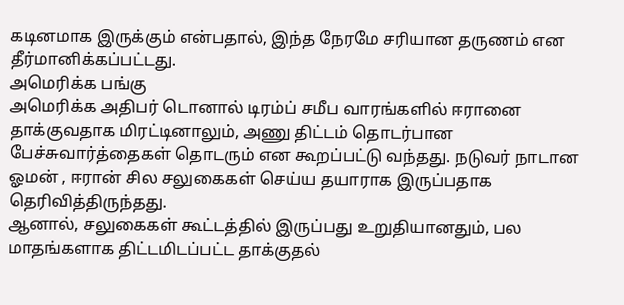கடினமாக இருக்கும் என்பதால், இந்த நேரமே சரியான தருணம் என தீர்மானிக்கப்பட்டது.
அமெரிக்க பங்கு
அமெரிக்க அதிபர் டொனால் டிரம்ப் சமீப வாரங்களில் ஈரானை தாக்குவதாக மிரட்டினாலும், அணு திட்டம் தொடர்பான பேச்சுவார்த்தைகள் தொடரும் என கூறப்பட்டு வந்தது. நடுவர் நாடான ஓமன் , ஈரான் சில சலுகைகள் செய்ய தயாராக இருப்பதாக தெரிவித்திருந்தது.
ஆனால், சலுகைகள் கூட்டத்தில் இருப்பது உறுதியானதும், பல மாதங்களாக திட்டமிடப்பட்ட தாக்குதல்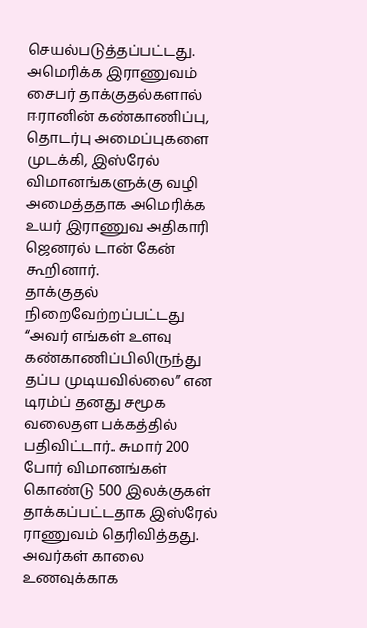செயல்படுத்தப்பட்டது. அமெரிக்க இராணுவம் சைபர் தாக்குதல்களால் ஈரானின் கண்காணிப்பு, தொடர்பு அமைப்புகளை முடக்கி, இஸ்ரேல் விமானங்களுக்கு வழி அமைத்ததாக அமெரிக்க உயர் இராணுவ அதிகாரி ஜெனரல் டான் கேன் கூறினார்.
தாக்குதல் நிறைவேற்றப்பட்டது
“அவர் எங்கள் உளவு கண்காணிப்பிலிருந்து தப்ப முடியவில்லை” என டிரம்ப் தனது சமூக வலைதள பக்கத்தில் பதிவிட்டார்.. சுமார் 200 போர் விமானங்கள் கொண்டு 500 இலக்குகள் தாக்கப்பட்டதாக இஸ்ரேல் ராணுவம் தெரிவித்தது. அவர்கள் காலை உணவுக்காக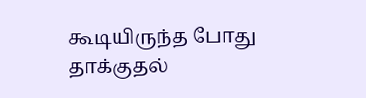கூடியிருந்த போது தாக்குதல்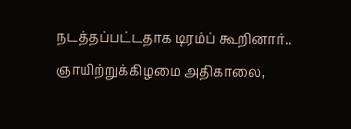நடத்தப்பட்டதாக டிரம்ப் கூறினார்.. ஞாயிற்றுக்கிழமை அதிகாலை,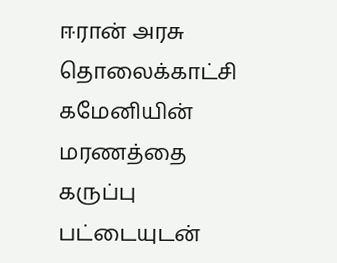ஈரான் அரசு தொலைக்காட்சி கமேனியின் மரணத்தை கருப்பு பட்டையுடன்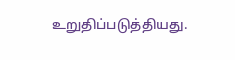உறுதிப்படுத்தியது.